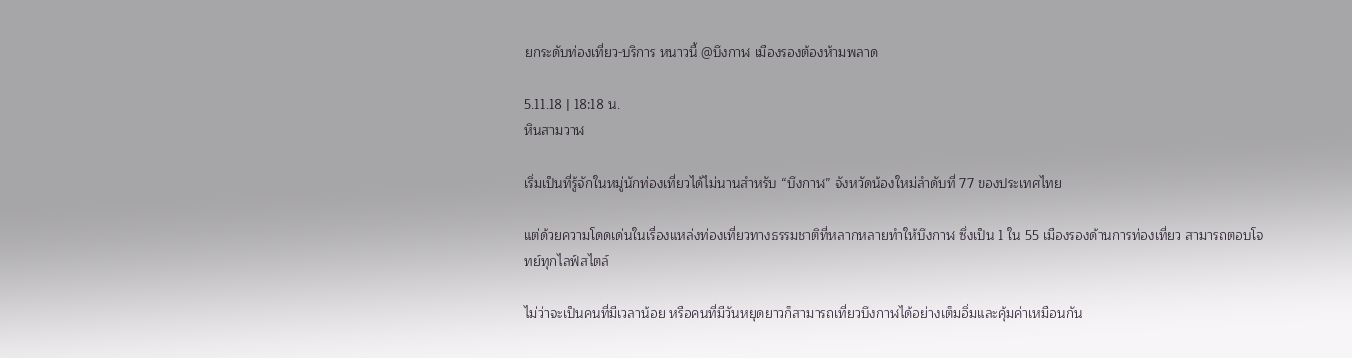ยกระดับท่องเที่ยว-บริการ หนาวนี้ @บึงกาฬ เมืองรองต้องห้ามพลาด

5.11.18 | 18:18 น.
หินสามวาฬ

เริ่มเป็นที่รู้จักในหมู่นักท่องเที่ยวได้ไม่นานสำหรับ “บึงกาฬ” จังหวัดน้องใหม่ลำดับที่ 77 ของประเทศไทย

แต่ด้วยความโดดเด่นในเรื่องแหล่งท่องเที่ยวทางธรรมชาติที่หลากหลายทำให้บึงกาฬ ซึ่งเป็น 1 ใน 55 เมืองรองด้านการท่องเที่ยว สามารถตอบโจทย์ทุกไลฟ์สไตล์

ไม่ว่าจะเป็นคนที่มีเวลาน้อย หรือคนที่มีวันหยุดยาวก็สามารถเที่ยวบึงกาฬได้อย่างเต็มอิ่มและคุ้มค่าเหมือนกัน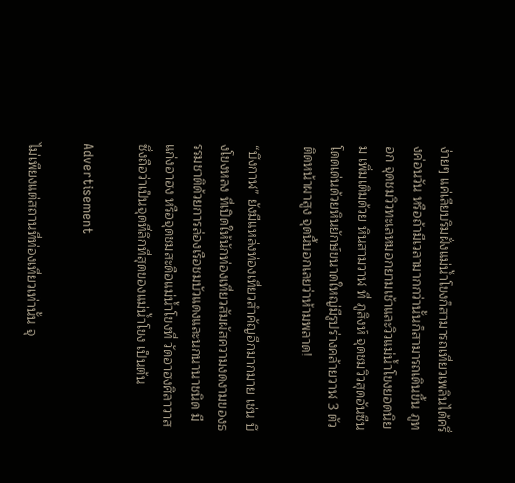ง่ายๆ แค่เลียบริมฝั่งแม่น้ำโขงก็สามารถเที่ยวเพลินได้ครึ่งค่อนวัน หรือถ้ามีเวลามากกว่านั้นก็สามารถเดินขึ้น ภูทอก จุดชมวิวทะเลหมอกยามเช้าและวิวแม่น้ำโขงยอดนิยม เพิ่มเติมด้วย หินสามวาฬ ที่ ภูสิงห์ จุดชมวิวสุดอันซีน โดดเด่นด้วยหินยักษ์ขนาดใหญ่มีรูปร่างคล้ายวาฬ 3 ตัวติดหน้าผาสูง จุดนี้บอกเลยว่าห้ามพลาด!

“บึงกาฬ” ยังมีแหล่งท่องเที่ยวสำคัญอีกมากมาย เช่น บึงโขงหลง ที่เปิดให้นักท่องเที่ยวสัมผัสความงดงามของธรรมชาติด้วยการล่องเรือชมบัวแดงและนกนานาชนิด มี แก่งอาฮง หรือจุดชมสะดือแม่น้ำโขงที่ วัดอาฮงศิลาวาส ซึ่งถือว่าเป็นจุดที่ลึกที่สุดของแม่น้ำโขง เป็นต้น

Advertisement

ไม่เพียงแต่สถานที่ท่องเที่ยวเท่านั้น จุ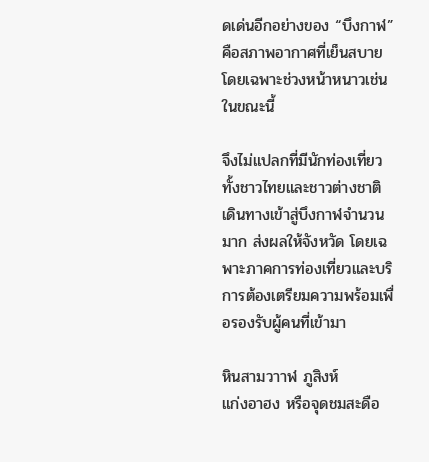ดเด่นอีกอย่างของ “บึงกาฬ” คือสภาพอากาศที่เย็นสบายโดยเฉพาะช่วงหน้าหนาวเช่นในขณะนี้

จึงไม่แปลกที่มีนักท่องเที่ยวทั้งชาวไทยและชาวต่างชาติเดินทางเข้าสู่บึงกาฬจำนวนมาก ส่งผลให้จังหวัด โดยเฉพาะภาคการท่องเที่ยวและบริการต้องเตรียมความพร้อมเพื่อรองรับผู้คนที่เข้ามา

หินสามวาาฬ ภูสิงห์
แก่งอาฮง หรือจุดชมสะดือ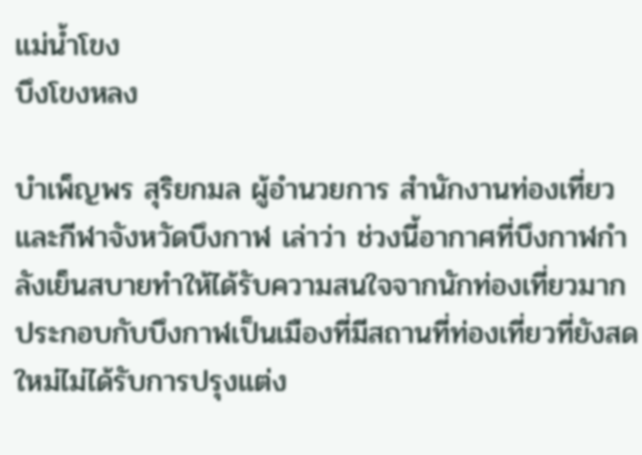แม่น้ำโขง
บึงโขงหลง

บำเพ็ญพร สุริยกมล ผู้อำนวยการ สำนักงานท่องเที่ยวและกีฬาจังหวัดบึงกาฬ เล่าว่า ช่วงนี้อากาศที่บึงกาฬกำลังเย็นสบายทำให้ได้รับความสนใจจากนักท่องเที่ยวมาก ประกอบกับบึงกาฬเป็นเมืองที่มีสถานที่ท่องเที่ยวที่ยังสดใหม่ไม่ได้รับการปรุงแต่ง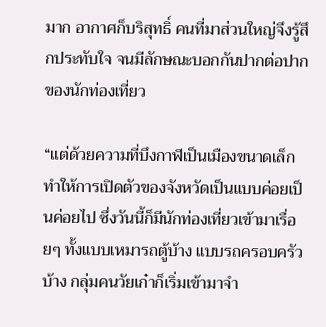มาก อากาศก็บริสุทธิ์ คนที่มาส่วนใหญ่จึงรู้สึกประทับใจ จนมีลักษณะบอกกันปากต่อปากของนักท่องเที่ยว

“แต่ด้วยความที่บึงกาฬเป็นเมืองขนาดเล็ก ทำให้การเปิดตัวของจังหวัดเป็นแบบค่อยเป็นค่อยไป ซึ่งวันนี้ก็มีนักท่องเที่ยวเข้ามาเรื่อยๆ ทั้งแบบเหมารถตู้บ้าง แบบรถครอบครัวบ้าง กลุ่มคนวัยเก๋าก็เริ่มเข้ามาจำ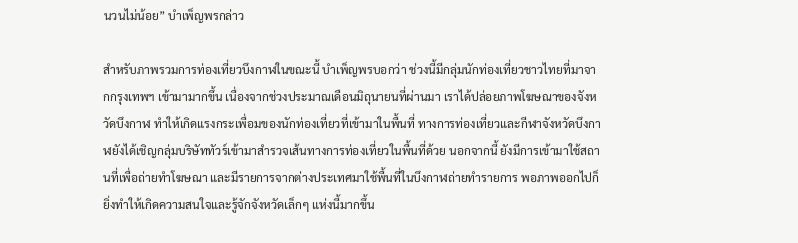นวนไม่น้อย” บำเพ็ญพรกล่าว

สำหรับภาพรวมการท่องเที่ยวบึงกาฬในขณะนี้ บำเพ็ญพรบอกว่า ช่วงนี้มีกลุ่มนักท่องเที่ยวชาวไทยที่มาจากกรุงเทพฯ เข้ามามากขึ้น เนื่องจากช่วงประมาณเดือนมิถุนายนที่ผ่านมา เราได้ปล่อยภาพโฆษณาของจังหวัดบึงกาฬ ทำให้เกิดแรงกระเพื่อมของนักท่องเที่ยวที่เข้ามาในพื้นที่ ทางการท่องเที่ยวและกีฬาจังหวัดบึงกาฬยังได้เชิญกลุ่มบริษัททัวร์เข้ามาสำรวจเส้นทางการท่องเที่ยวในพื้นที่ด้วย นอกจากนี้ ยังมีการเข้ามาใช้สถานที่เพื่อถ่ายทำโฆษณา และมีรายการจากต่างประเทศมาใช้พื้นที่ในบึงกาฬถ่ายทำรายการ พอภาพออกไปก็ยิ่งทำให้เกิดความสนใจและรู้จักจังหวัดเล็กๆ แห่งนี้มากขึ้น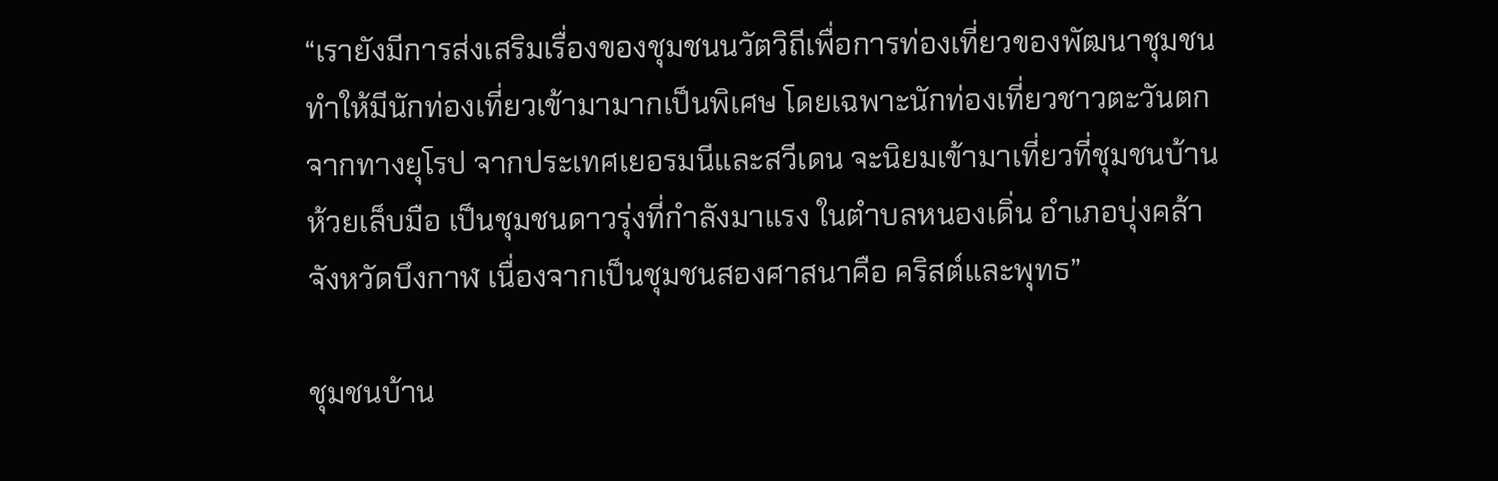“เรายังมีการส่งเสริมเรื่องของชุมชนนวัตวิถีเพื่อการท่องเที่ยวของพัฒนาชุมชน ทำให้มีนักท่องเที่ยวเข้ามามากเป็นพิเศษ โดยเฉพาะนักท่องเที่ยวชาวตะวันตกจากทางยุโรป จากประเทศเยอรมนีและสวีเดน จะนิยมเข้ามาเที่ยวที่ชุมชนบ้านห้วยเล็บมือ เป็นชุมชนดาวรุ่งที่กำลังมาแรง ในตำบลหนองเดิ่น อำเภอบุ่งคล้า จังหวัดบึงกาฬ เนื่องจากเป็นชุมชนสองศาสนาคือ คริสต์และพุทธ”

ชุมชนบ้าน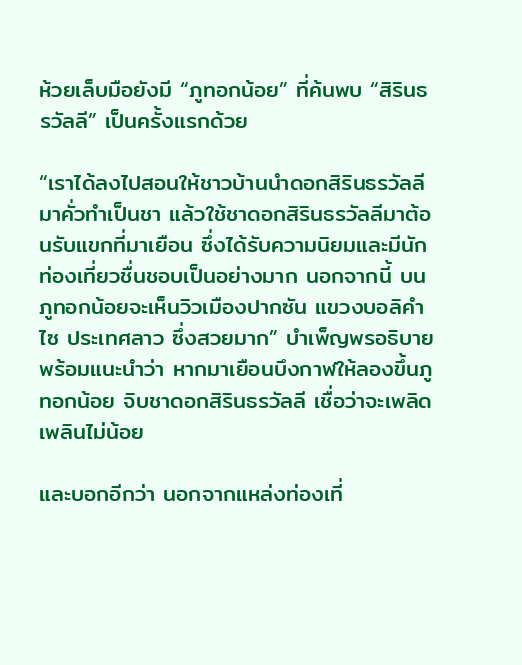ห้วยเล็บมือยังมี “ภูทอกน้อย” ที่ค้นพบ “สิรินธรวัลลี” เป็นครั้งแรกด้วย

“เราได้ลงไปสอนให้ชาวบ้านนำดอกสิรินธรวัลลีมาคั่วทำเป็นชา แล้วใช้ชาดอกสิรินธรวัลลีมาต้อนรับแขกที่มาเยือน ซึ่งได้รับความนิยมและมีนักท่องเที่ยวชื่นชอบเป็นอย่างมาก นอกจากนี้ บนภูทอกน้อยจะเห็นวิวเมืองปากซัน แขวงบอลิคำไซ ประเทศลาว ซึ่งสวยมาก” บำเพ็ญพรอธิบาย พร้อมแนะนำว่า หากมาเยือนบึงกาฬให้ลองขึ้นภูทอกน้อย จิบชาดอกสิรินธรวัลลี เชื่อว่าจะเพลิดเพลินไม่น้อย

และบอกอีกว่า นอกจากแหล่งท่องเที่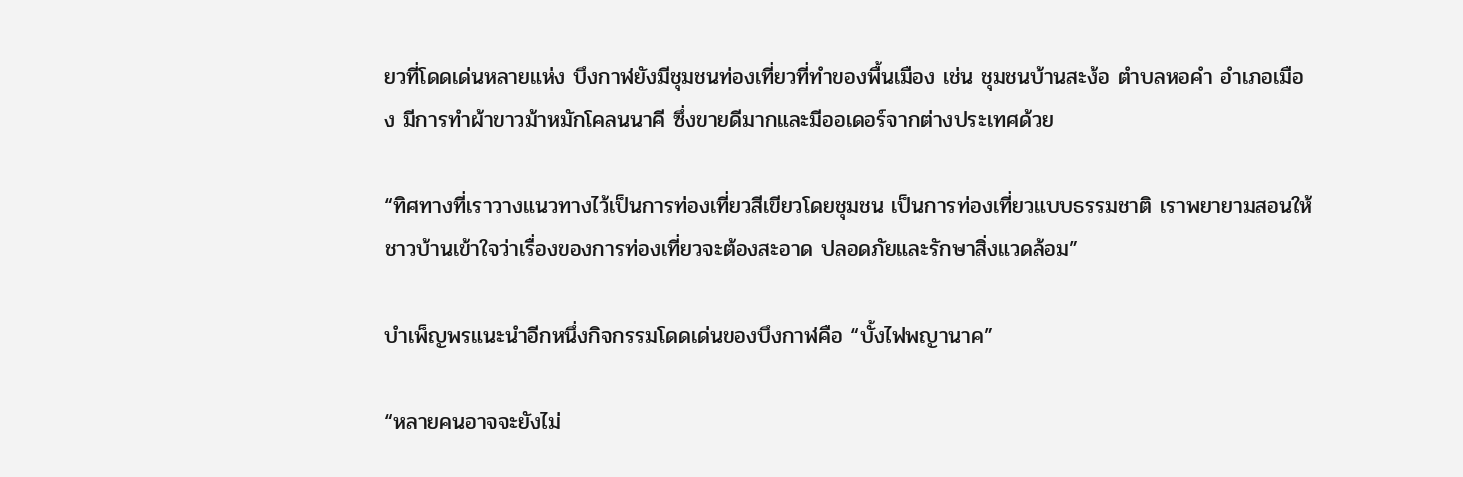ยวที่โดดเด่นหลายแห่ง บึงกาฬยังมีชุมชนท่องเที่ยวที่ทำของพื้นเมือง เช่น ชุมชนบ้านสะง้อ ตำบลหอคำ อำเภอเมือง มีการทำผ้าขาวม้าหมักโคลนนาคี ซึ่งขายดีมากและมีออเดอร์จากต่างประเทศด้วย

“ทิศทางที่เราวางแนวทางไว้เป็นการท่องเที่ยวสีเขียวโดยชุมชน เป็นการท่องเที่ยวแบบธรรมชาติ เราพยายามสอนให้ชาวบ้านเข้าใจว่าเรื่องของการท่องเที่ยวจะต้องสะอาด ปลอดภัยและรักษาสิ่งแวดล้อม”

บำเพ็ญพรแนะนำอีกหนึ่งกิจกรรมโดดเด่นของบึงกาฬคือ “บั้งไฟพญานาค”

“หลายคนอาจจะยังไม่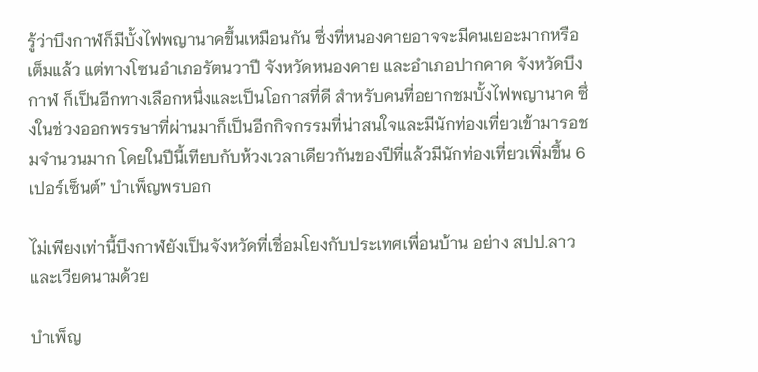รู้ว่าบึงกาฬก็มีบั้งไฟพญานาคขึ้นเหมือนกัน ซึ่งที่หนองคายอาจจะมีคนเยอะมากหรือเต็มแล้ว แต่ทางโซนอำเภอรัตนวาปี จังหวัดหนองคาย และอำเภอปากคาด จังหวัดบึงกาฬ ก็เป็นอีกทางเลือกหนึ่งและเป็นโอกาสที่ดี สำหรับคนที่อยากชมบั้งไฟพญานาค ซึ่งในช่วงออกพรรษาที่ผ่านมาก็เป็นอีกกิจกรรมที่น่าสนใจและมีนักท่องเที่ยวเข้ามารอชมจำนวนมาก โดยในปีนี้เทียบกับห้วงเวลาเดียวกันของปีที่แล้วมีนักท่องเที่ยวเพิ่มขึ้น 6 เปอร์เซ็นต์” บำเพ็ญพรบอก

ไม่เพียงเท่านี้บึงกาฬยังเป็นจังหวัดที่เชื่อมโยงกับประเทศเพื่อนบ้าน อย่าง สปป.ลาว และเวียดนามด้วย

บำเพ็ญ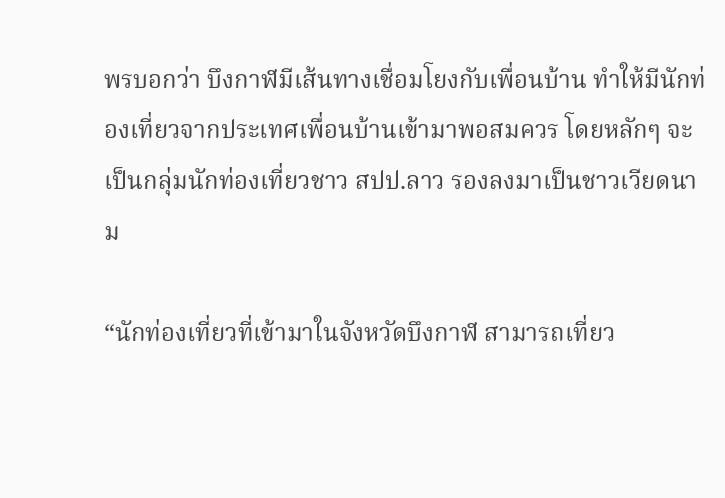พรบอกว่า บึงกาฬมีเส้นทางเชื่อมโยงกับเพื่อนบ้าน ทำให้มีนักท่องเที่ยวจากประเทศเพื่อนบ้านเข้ามาพอสมควร โดยหลักๆ จะเป็นกลุ่มนักท่องเที่ยวชาว สปป.ลาว รองลงมาเป็นชาวเวียดนาม

“นักท่องเที่ยวที่เข้ามาในจังหวัดบึงกาฬ สามารถเที่ยว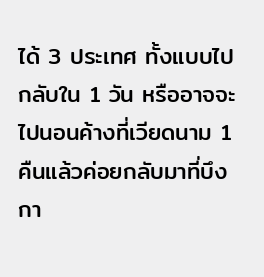ได้ 3 ประเทศ ทั้งแบบไปกลับใน 1 วัน หรืออาจจะไปนอนค้างที่เวียดนาม 1 คืนแล้วค่อยกลับมาที่บึงกา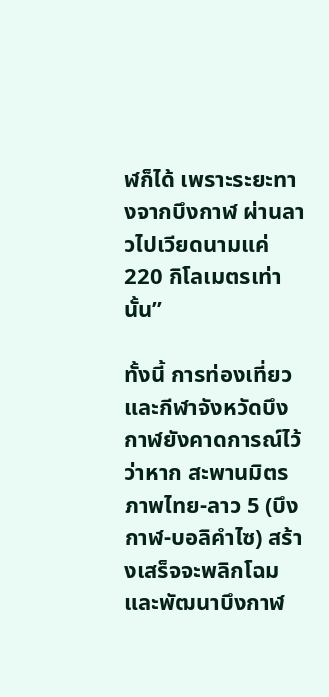ฬก็ได้ เพราะระยะทางจากบึงกาฬ ผ่านลาวไปเวียดนามแค่ 220 กิโลเมตรเท่านั้น”

ทั้งนี้ การท่องเที่ยวและกีฬาจังหวัดบึงกาฬยังคาดการณ์ไว้ว่าหาก สะพานมิตรภาพไทย-ลาว 5 (บึงกาฬ-บอลิคำไซ) สร้างเสร็จจะพลิกโฉมและพัฒนาบึงกาฬ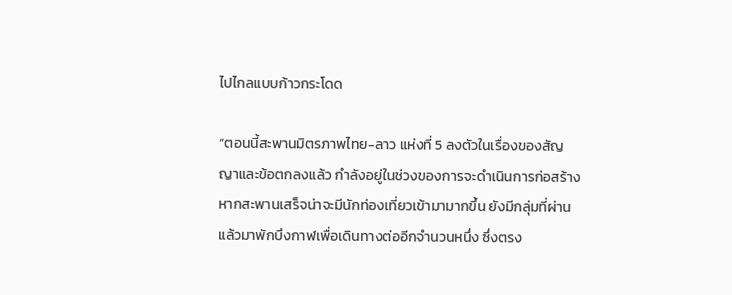ไปไกลแบบก้าวกระโดด

“ตอนนี้สะพานมิตรภาพไทย-ลาว แห่งที่ 5 ลงตัวในเรื่องของสัญญาและข้อตกลงแล้ว กำลังอยู่ในช่วงของการจะดำเนินการก่อสร้าง หากสะพานเสร็จน่าจะมีนักท่องเที่ยวเข้ามามากขึ้น ยังมีกลุ่มที่ผ่านแล้วมาพักบึงกาฬเพื่อเดินทางต่ออีกจำนวนหนึ่ง ซึ่งตรง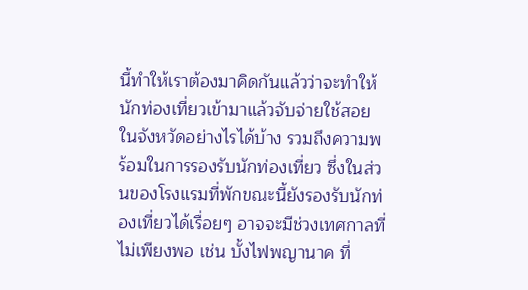นี้ทำให้เราต้องมาคิดกันแล้วว่าจะทำให้นักท่องเที่ยวเข้ามาแล้วจับจ่ายใช้สอยในจังหวัดอย่างไรได้บ้าง รวมถึงความพร้อมในการรองรับนักท่องเที่ยว ซึ่งในส่วนของโรงแรมที่พักขณะนี้ยังรองรับนักท่องเที่ยวได้เรื่อยๆ อาจจะมีช่วงเทศกาลที่ไม่เพียงพอ เช่น บั้งไฟพญานาค ที่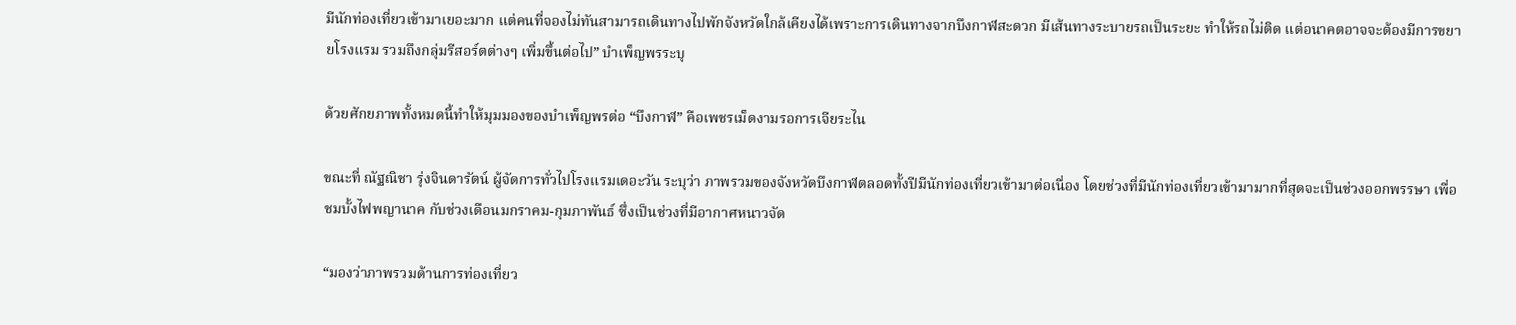มีนักท่องเที่ยวเข้ามาเยอะมาก แต่คนที่จองไม่ทันสามารถเดินทางไปพักจังหวัดใกล้เคียงได้เพราะการเดินทางจากบึงกาฬสะดวก มีเส้นทางระบายรถเป็นระยะ ทำให้รถไม่ติด แต่อนาคตอาจจะต้องมีการขยายโรงแรม รวมถึงกลุ่มรีสอร์ตต่างๆ เพิ่มขึ้นต่อไป” บำเพ็ญพรระบุ

ด้วยศักยภาพทั้งหมดนี้ทำให้มุมมองของบำเพ็ญพรต่อ “บึงกาฬ” คือเพชรเม็ดงามรอการเจียระไน

ขณะที่ ณัฐณิชา รุ่งจินดารัตน์ ผู้จัดการทั่วไปโรงแรมเดอะวัน ระบุว่า ภาพรวมของจังหวัดบึงกาฬตลอดทั้งปีมีนักท่องเที่ยวเข้ามาต่อเนื่อง โดยช่วงที่มีนักท่องเที่ยวเข้ามามากที่สุดจะเป็นช่วงออกพรรษา เพื่อชมบั้งไฟพญานาค กับช่วงเดือนมกราคม-กุมภาพันธ์ ซึ่งเป็นช่วงที่มีอากาศหนาวจัด

“มองว่าภาพรวมด้านการท่องเที่ยว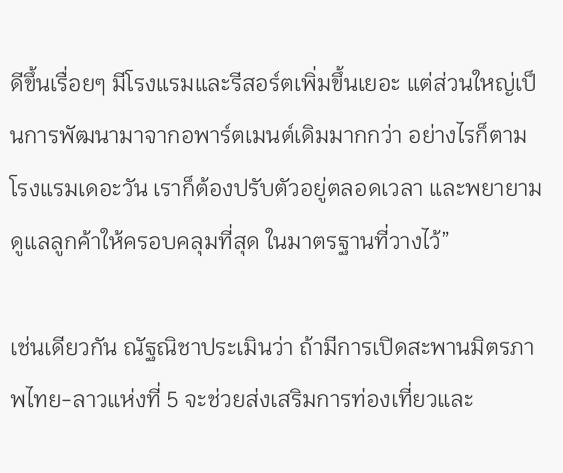ดีขึ้นเรื่อยๆ มีโรงแรมและรีสอร์ตเพิ่มขึ้นเยอะ แต่ส่วนใหญ่เป็นการพัฒนามาจากอพาร์ตเมนต์เดิมมากกว่า อย่างไรก็ตาม โรงแรมเดอะวัน เราก็ต้องปรับตัวอยู่ตลอดเวลา และพยายามดูแลลูกค้าให้ครอบคลุมที่สุด ในมาตรฐานที่วางไว้”

เช่นเดียวกัน ณัฐณิชาประเมินว่า ถ้ามีการเปิดสะพานมิตรภาพไทย-ลาวแห่งที่ 5 จะช่วยส่งเสริมการท่องเที่ยวและ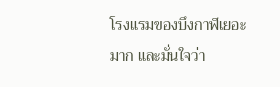โรงแรมของบึงกาฬเยอะมาก และมั่นใจว่า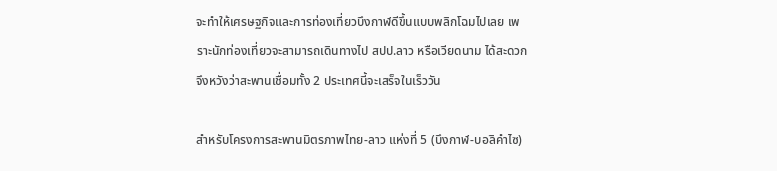จะทำให้เศรษฐกิจและการท่องเที่ยวบึงกาฬดีขึ้นแบบพลิกโฉมไปเลย เพราะนักท่องเที่ยวจะสามารถเดินทางไป สปป.ลาว หรือเวียดนาม ได้สะดวก จึงหวังว่าสะพานเชื่อมทั้ง 2 ประเทศนี้จะเสร็จในเร็ววัน

สำหรับโครงการสะพานมิตรภาพไทย-ลาว แห่งที่ 5 (บึงกาฬ-บอลิคำไซ)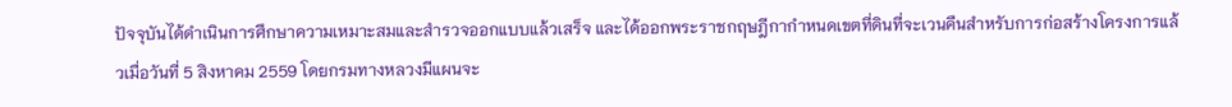ปัจจุบันได้ดำเนินการศึกษาความเหมาะสมและสำรวจออกแบบแล้วเสร็จ และได้ออกพระราชกฤษฎีกากำหนดเขตที่ดินที่จะเวนคืนสำหรับการก่อสร้างโครงการแล้วเมื่อวันที่ 5 สิงหาคม 2559 โดยกรมทางหลวงมีแผนจะ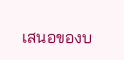เสนอของบ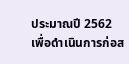ประมาณปี 2562 เพื่อดำเนินการก่อส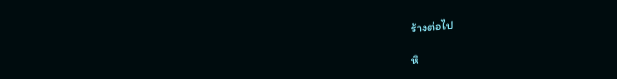ร้างต่อไป

หิ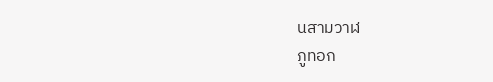นสามวาฬ
ภูทอก